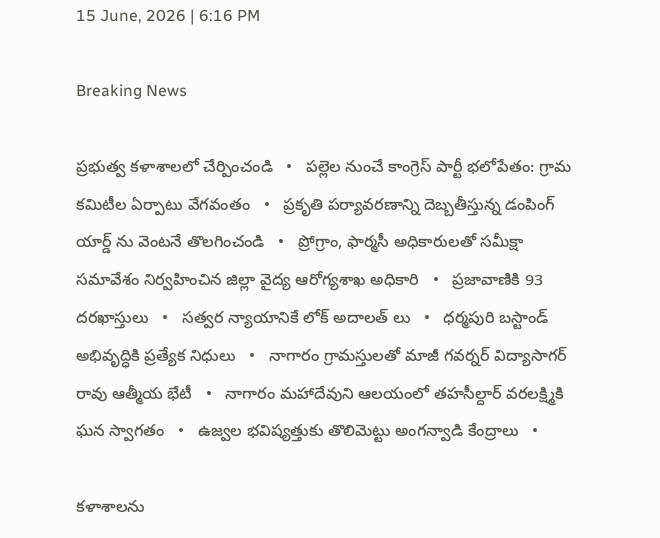15 June, 2026 | 6:16 PM

Breaking News

ప్రభుత్వ కళాశాలలో చేర్పించండి   •   పల్లెల నుంచే కాంగ్రెస్ పార్టీ భలోపేతం: గ్రామ కమిటీల ఏర్పాటు వేగవంతం   •   ప్రకృతి పర్యావరణాన్ని దెబ్బతీస్తున్న డంపింగ్ యార్డ్ ను వెంటనే తొలగించండి   •   ప్రోగ్రాం, ఫార్మసీ అధికారులతో సమీక్షా సమావేశం నిర్వహించిన జిల్లా వైద్య ఆరోగ్యశాఖ అధికారి   •   ప్రజావాణికి 93 దరఖాస్తులు   •   సత్వర న్యాయానికే లోక్ అదాలత్ లు   •   ధర్మపురి బస్టాండ్ అభివృద్ధికి ప్రత్యేక నిధులు   •   నాగారం గ్రామస్తులతో మాజీ గవర్నర్ విద్యాసాగర్ రావు ఆత్మీయ భేటీ   •   నాగారం మహాదేవుని ఆలయంలో తహసీల్దార్ వరలక్ష్మికి ఘన స్వాగతం   •   ఉజ్వల భవిష్యత్తుకు తొలిమెట్టు అంగన్వాడి కేంద్రాలు   •

కళాశాలను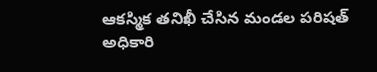ఆకస్మిక తనిఖీ చేసిన మండల పరిషత్ అధికారి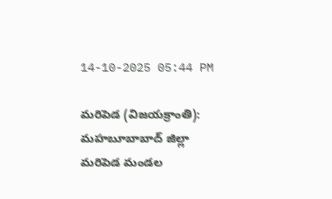14-10-2025 05:44 PM

మరిపెడ (విజయక్రాంతి): మహబూబాబాద్ జిల్లా మరిపెడ మండల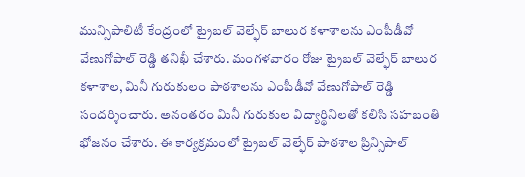మున్సిపాలిటీ కేంద్రంలో ట్రైబల్ వెల్ఫేర్ బాలుర కళాశాలను ఎంపీడీవో వేణుగోపాల్ రెడ్డి తనిఖీ చేశారు. మంగళవారం రోజు ట్రైబల్ వెల్ఫేర్ బాలుర కళాశాల, మినీ గురుకులం పాఠశాలను ఎంపీడీవో వేణుగోపాల్ రెడ్డి సందర్శించారు. అనంతరం మినీ గురుకుల విద్యార్థినిలతో కలిసి సహబంతి భోజనం చేశారు. ఈ కార్యక్రమంలో ట్రైబల్ వెల్ఫేర్ పాఠశాల ప్రిన్సిపాల్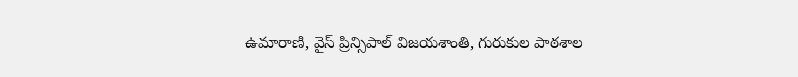ఉమారాణి, వైస్ ప్రిన్సిపాల్ విజయశాంతి, గురుకుల పాఠశాల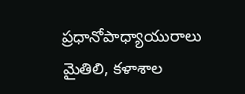ప్రధానోపాధ్యాయురాలు మైతిలి, కళాశాల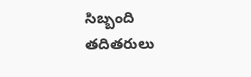సిబ్బంది తదితరులు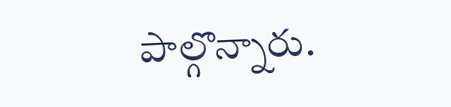పాల్గొన్నారు.